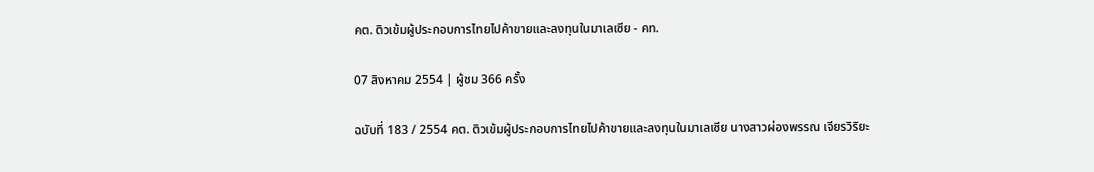คต. ติวเข้มผู้ประกอบการไทยไปค้าขายและลงทุนในมาเลเซีย - คท.

07 สิงหาคม 2554 | ผู้ชม 366 ครั้ง

ฉบับที่ 183 / 2554 คต. ติวเข้มผู้ประกอบการไทยไปค้าขายและลงทุนในมาเลเซีย นางสาวผ่องพรรณ เจียรวิริยะ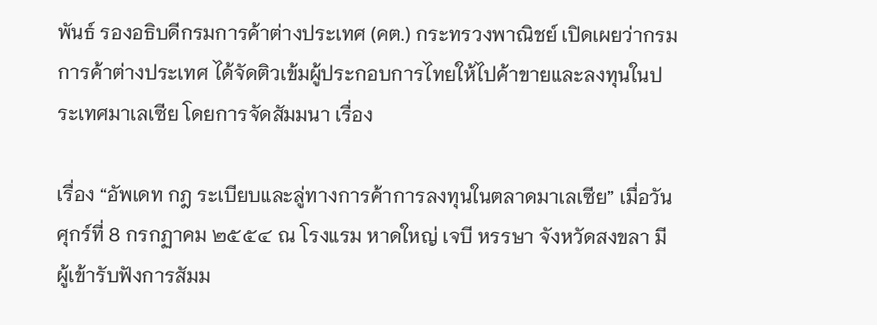พันธ์ รองอธิบดีกรมการค้าต่างประเทศ (คต.) กระทรวงพาณิชย์ เปิดเผยว่ากรมการค้าต่างประเทศ ได้จัดติวเข้มผู้ประกอบการไทยให้ไปค้าขายและลงทุนในประเทศมาเลเซีย โดยการจัดสัมมนา เรื่อง

เรื่อง “อัพเดท กฎ ระเบียบและลู่ทางการค้าการลงทุนในตลาดมาเลเซีย” เมื่อวันศุกร์ที่ 8 กรกฏาคม ๒๕๕๔ ณ โรงแรม หาดใหญ่ เจบี หรรษา จังหวัดสงขลา มีผู้เข้ารับฟังการสัมม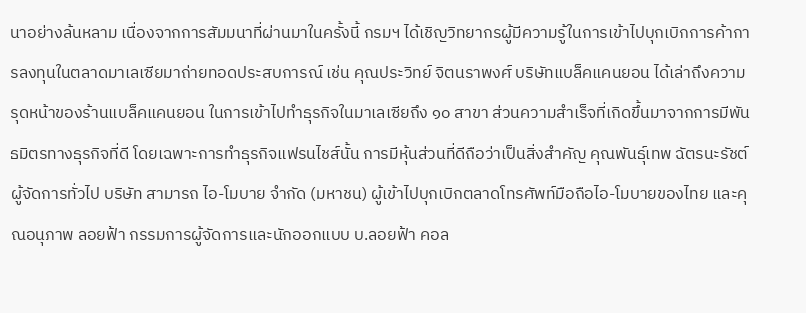นาอย่างล้นหลาม เนื่องจากการสัมมนาที่ผ่านมาในครั้งนี้ กรมฯ ได้เชิญวิทยากรผู้มีความรู้ในการเข้าไปบุกเบิกการค้าการลงทุนในตลาดมาเลเซียมาถ่ายทอดประสบการณ์ เช่น คุณประวิทย์ จิตนราพงศ์ บริษัทแบล็คแคนยอน ได้เล่าถึงความรุดหน้าของร้านแบล็คแคนยอน ในการเข้าไปทำธุรกิจในมาเลเซียถึง ๑๐ สาขา ส่วนความสำเร็จที่เกิดขึ้นมาจากการมีพันธมิตรทางธุรกิจที่ดี โดยเฉพาะการทำธุรกิจแฟรนไชส์นั้น การมีหุ้นส่วนที่ดีถือว่าเป็นสิ่งสำคัญ คุณพันธุ์เทพ ฉัตรนะรัชต์ ผู้จัดการทั่วไป บริษัท สามารถ ไอ-โมบาย จำกัด (มหาชน) ผู้เข้าไปบุกเบิกตลาดโทรศัพท์มือถือไอ-โมบายของไทย และคุณอนุภาพ ลอยฟ้า กรรมการผู้จัดการและนักออกแบบ บ.ลอยฟ้า คอล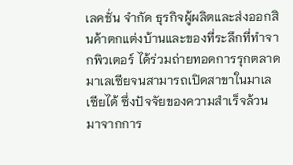เลคชั่น จำกัด ธุรกิจผู้ผลิตและส่งออกสินค้าตกแต่งบ้านและของที่ระลึกที่ทำจากพิวเตอร์ ได้ร่วมถ่ายทอดการรุกตลาดมาเลเซียจนสามารถเปิดสาขาในมาเลเซียได้ ซึ่งปัจจัยของความสำเร็จล้วนมาจากการ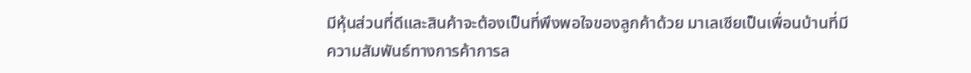มีหุ้นส่วนที่ดีและสินค้าจะต้องเป็นที่พึงพอใจของลูกค้าด้วย มาเลเซียเป็นเพื่อนบ้านที่มีความสัมพันธ์ทางการค้าการล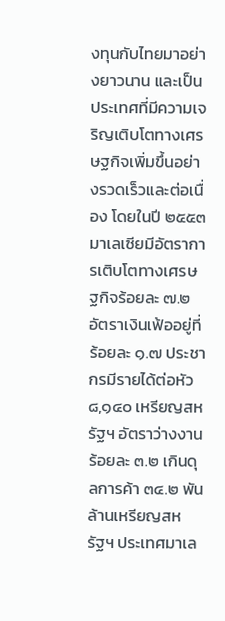งทุนกับไทยมาอย่างยาวนาน และเป็นประเทศที่มีความเจริญเติบโตทางเศรษฐกิจเพิ่มขึ้นอย่างรวดเร็วและต่อเนื่อง โดยในปี ๒๕๕๓ มาเลเซียมีอัตราการเติบโตทางเศรษฐกิจร้อยละ ๗.๒ อัตราเงินเฟ้ออยู่ที่ ร้อยละ ๑.๗ ประชากรมีรายได้ต่อหัว ๘,๑๔๐ เหรียญสหรัฐฯ อัตราว่างงานร้อยละ ๓.๒ เกินดุลการค้า ๓๔.๒ พันล้านเหรียญสหรัฐฯ ประเทศมาเล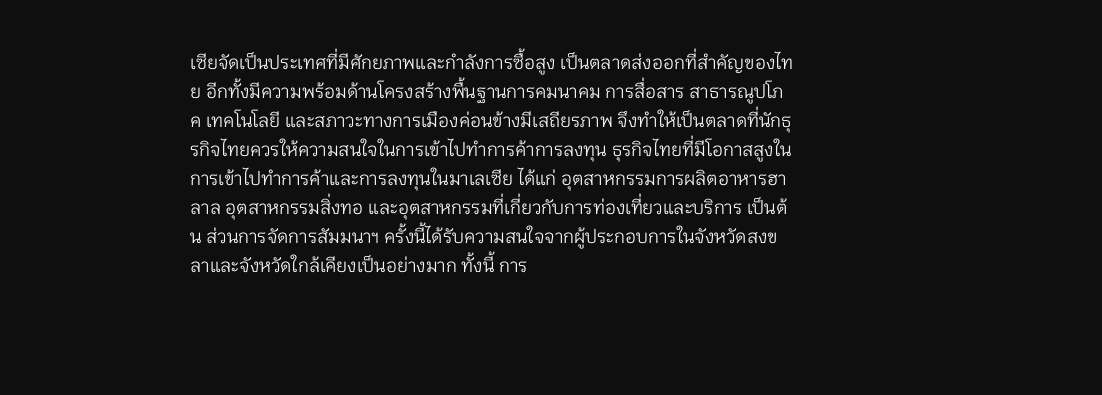เซียจัดเป็นประเทศที่มีศักยภาพและกำลังการซื้อสูง เป็นตลาดส่งออกที่สำคัญของไทย อีกทั้งมีความพร้อมด้านโครงสร้างพื้นฐานการคมนาคม การสื่อสาร สาธารณูปโภค เทคโนโลยี และสภาวะทางการเมืองค่อนข้างมีเสถียรภาพ จึงทำให้เป็นตลาดที่นักธุรกิจไทยควรให้ความสนใจในการเข้าไปทำการค้าการลงทุน ธุรกิจไทยที่มีโอกาสสูงในการเข้าไปทำการค้าและการลงทุนในมาเลเซีย ได้แก่ อุตสาหกรรมการผลิตอาหารฮาลาล อุตสาหกรรมสิ่งทอ และอุตสาหกรรมที่เกี่ยวกับการท่องเที่ยวและบริการ เป็นต้น ส่วนการจัดการสัมมนาฯ ครั้งนี้ได้รับความสนใจจากผู้ประกอบการในจังหวัดสงขลาและจังหวัดใกล้เคียงเป็นอย่างมาก ทั้งนี้ การ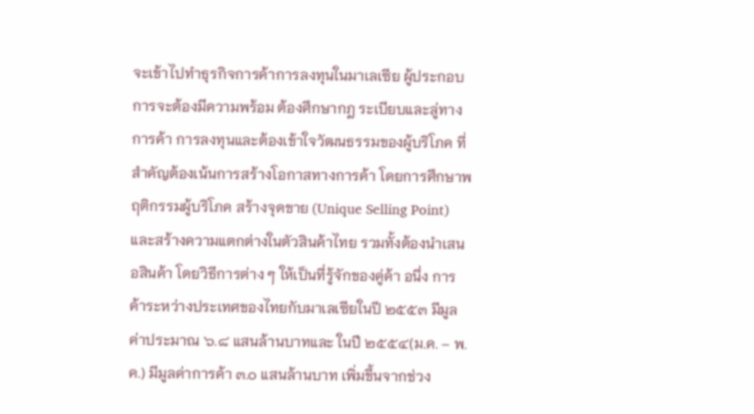จะเข้าไปทำธุรกิจการค้าการลงทุนในมาเลเซีย ผู้ประกอบการจะต้องมีความพร้อม ต้องศึกษากฎ ระเบียบและลู่ทางการค้า การลงทุนและต้องเข้าใจวัฒนธรรมของผู้บริโภค ที่สำคัญต้องเน้นการสร้างโอกาสทางการค้า โดยการศึกษาพฤติกรรมผู้บริโภค สร้างจุดขาย (Unique Selling Point) และสร้างความแตกต่างในตัวสินค้าไทย รวมทั้งต้องนำเสนอสินค้า โดยวิธีการต่าง ๆ ให้เป็นที่รู้จักของคู่ค้า อนึ่ง การค้าระหว่างประเทศของไทยกับมาเลเซียในปี ๒๕๕๓ มีมูลค่าประมาณ ๖.๘ แสนล้านบาทและ ในปี ๒๕๕๔(ม.ค. – พ.ค.) มีมูลค่าการค้า ๓.๐ แสนล้านบาท เพิ่มขึ้นจากช่วง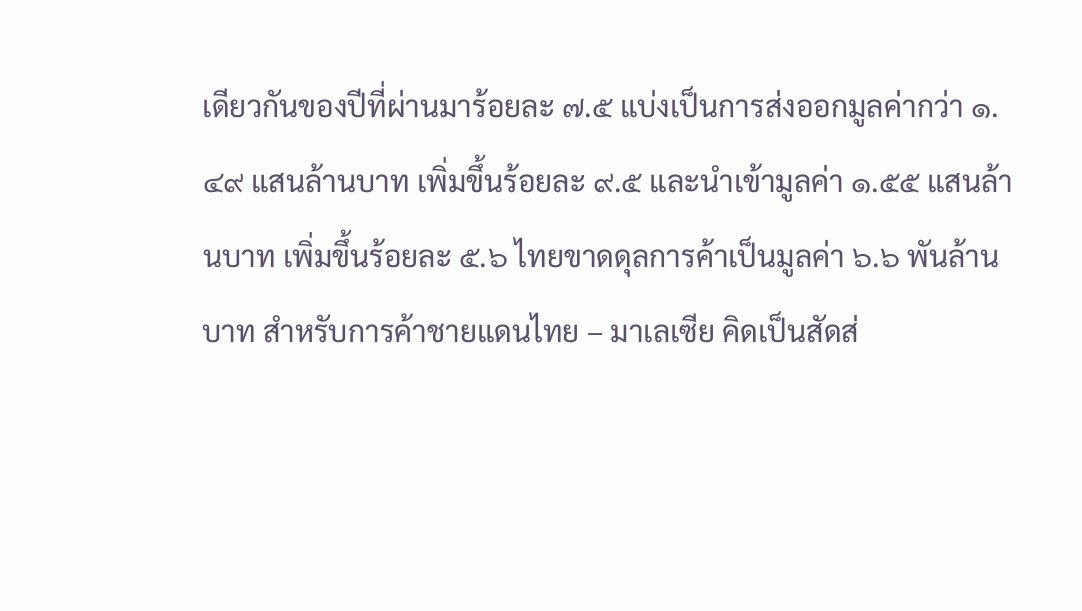เดียวกันของปีที่ผ่านมาร้อยละ ๗.๕ แบ่งเป็นการส่งออกมูลค่ากว่า ๑.๔๙ แสนล้านบาท เพิ่มขึ้นร้อยละ ๙.๕ และนำเข้ามูลค่า ๑.๕๕ แสนล้านบาท เพิ่มขึ้นร้อยละ ๕.๖ ไทยขาดดุลการค้าเป็นมูลค่า ๖.๖ พันล้านบาท สำหรับการค้าชายแดนไทย – มาเลเซีย คิดเป็นสัดส่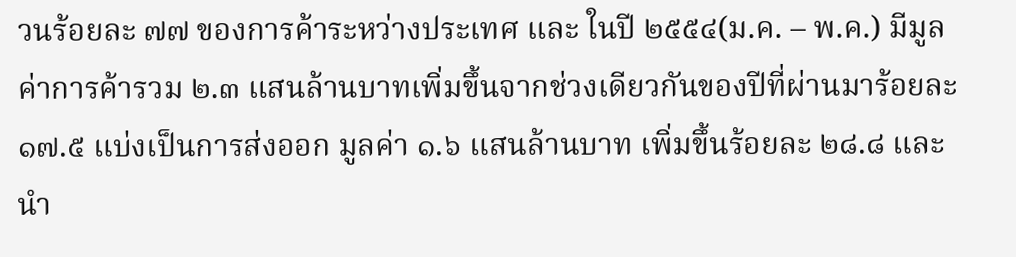วนร้อยละ ๗๗ ของการค้าระหว่างประเทศ และ ในปี ๒๕๕๔(ม.ค. – พ.ค.) มีมูลค่าการค้ารวม ๒.๓ แสนล้านบาทเพิ่มขึ้นจากช่วงเดียวกันของปีที่ผ่านมาร้อยละ ๑๗.๕ แบ่งเป็นการส่งออก มูลค่า ๑.๖ แสนล้านบาท เพิ่มขึ้นร้อยละ ๒๘.๘ และนำ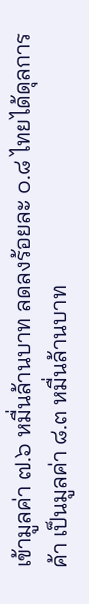เข้ามูลค่า ๗.๖ หมื่นล้านบาท ลดลงร้อยละ ๐.๘ ไทยได้ดุลการค้า เป็นมูลค่า ๘.๓ หมื่นล้านบาท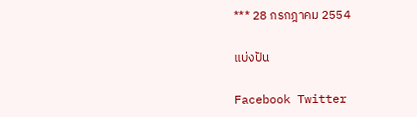*** 28 กรกฎาคม 2554

แบ่งปัน

Facebook Twitter